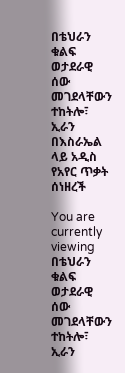በቴህራን ቁልፍ ወታደራዊ ሰው መገደላቸውን ተከትሎ፣ ኢራን በእስራኤል ላይ አዲስ የአየር ጥቃት ሰነዘረች

You are currently viewing በቴህራን ቁልፍ ወታደራዊ ሰው መገደላቸውን ተከትሎ፣ ኢራን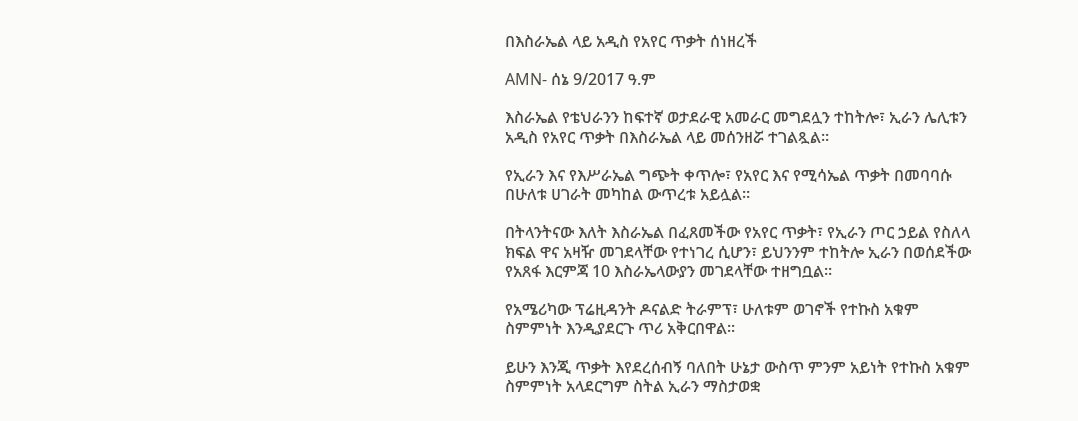በእስራኤል ላይ አዲስ የአየር ጥቃት ሰነዘረች

AMN- ሰኔ 9/2017 ዓ.ም

እስራኤል የቴህራንን ከፍተኛ ወታደራዊ አመራር መግደሏን ተከትሎ፣ ኢራን ሌሊቱን አዲስ የአየር ጥቃት በእስራኤል ላይ መሰንዘሯ ተገልጿል።

የኢራን እና የእሥራኤል ግጭት ቀጥሎ፣ የአየር እና የሚሳኤል ጥቃት በመባባሱ በሁለቱ ሀገራት መካከል ውጥረቱ አይሏል።

በትላንትናው እለት እስራኤል በፈጸመችው የአየር ጥቃት፣ የኢራን ጦር ኃይል የስለላ ክፍል ዋና አዛዥ መገደላቸው የተነገረ ሲሆን፣ ይህንንም ተከትሎ ኢራን በወሰደችው የአጸፋ እርምጃ 10 እስራኤላውያን መገደላቸው ተዘግቧል።

የአሜሪካው ፕሬዚዳንት ዶናልድ ትራምፕ፣ ሁለቱም ወገኖች የተኩስ አቁም ስምምነት እንዲያደርጉ ጥሪ አቅርበዋል፡፡

ይሁን እንጂ ጥቃት እየደረሰብኝ ባለበት ሁኔታ ውስጥ ምንም አይነት የተኩስ አቁም ስምምነት አላደርግም ስትል ኢራን ማስታወቋ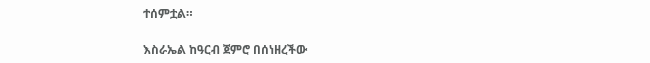ተሰምቷል።

እስራኤል ከዓርብ ጀምሮ በሰነዘረችው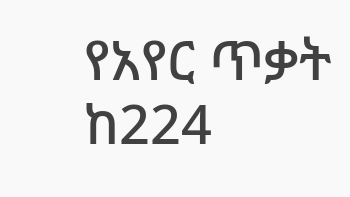የአየር ጥቃት ከ224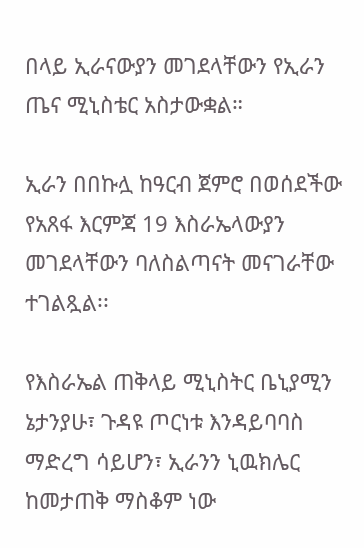በላይ ኢራናውያን መገደላቸውን የኢራን ጤና ሚኒስቴር አስታውቋል።

ኢራን በበኩሏ ከዓርብ ጀምሮ በወሰደችው የአጸፋ እርምጃ 19 እስራኤላውያን መገደላቸውን ባለስልጣናት መናገራቸው ተገልጿል፡፡

የእስራኤል ጠቅላይ ሚኒስትር ቤኒያሚን ኔታንያሁ፣ ጉዳዩ ጦርነቱ እንዳይባባስ ማድረግ ሳይሆን፣ ኢራንን ኒዉክሌር ከመታጠቅ ማስቆም ነው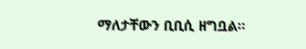ማለታቸውን ቢቢሲ ዘግቧል፡፡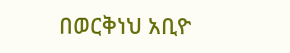በወርቅነህ አቢዮ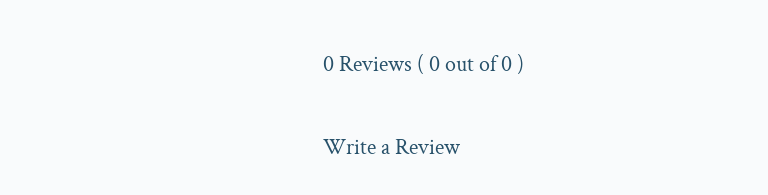0 Reviews ( 0 out of 0 )

Write a Review